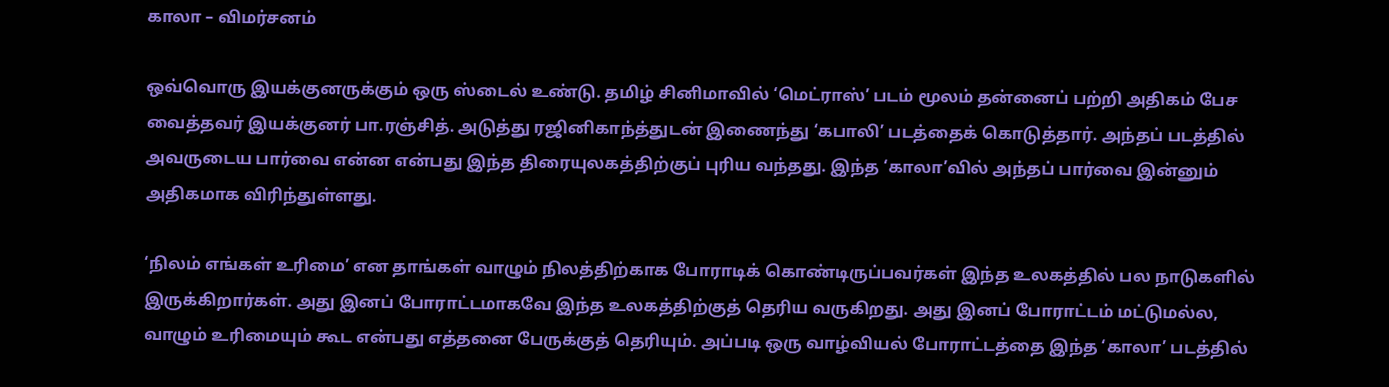காலா – விமர்சனம்

ஒவ்வொரு இயக்குனருக்கும் ஒரு ஸ்டைல் உண்டு. தமிழ் சினிமாவில் ‘மெட்ராஸ்’ படம் மூலம் தன்னைப் பற்றி அதிகம் பேச வைத்தவர் இயக்குனர் பா.ரஞ்சித். அடுத்து ரஜினிகாந்த்துடன் இணைந்து ‘கபாலி’ படத்தைக் கொடுத்தார். அந்தப் படத்தில் அவருடைய பார்வை என்ன என்பது இந்த திரையுலகத்திற்குப் புரிய வந்தது. இந்த ‘காலா’வில் அந்தப் பார்வை இன்னும் அதிகமாக விரிந்துள்ளது.

‘நிலம் எங்கள் உரிமை’ என தாங்கள் வாழும் நிலத்திற்காக போராடிக் கொண்டிருப்பவர்கள் இந்த உலகத்தில் பல நாடுகளில் இருக்கிறார்கள். அது இனப் போராட்டமாகவே இந்த உலகத்திற்குத் தெரிய வருகிறது. அது இனப் போராட்டம் மட்டுமல்ல, வாழும் உரிமையும் கூட என்பது எத்தனை பேருக்குத் தெரியும். அப்படி ஒரு வாழ்வியல் போராட்டத்தை இந்த ‘காலா’ படத்தில்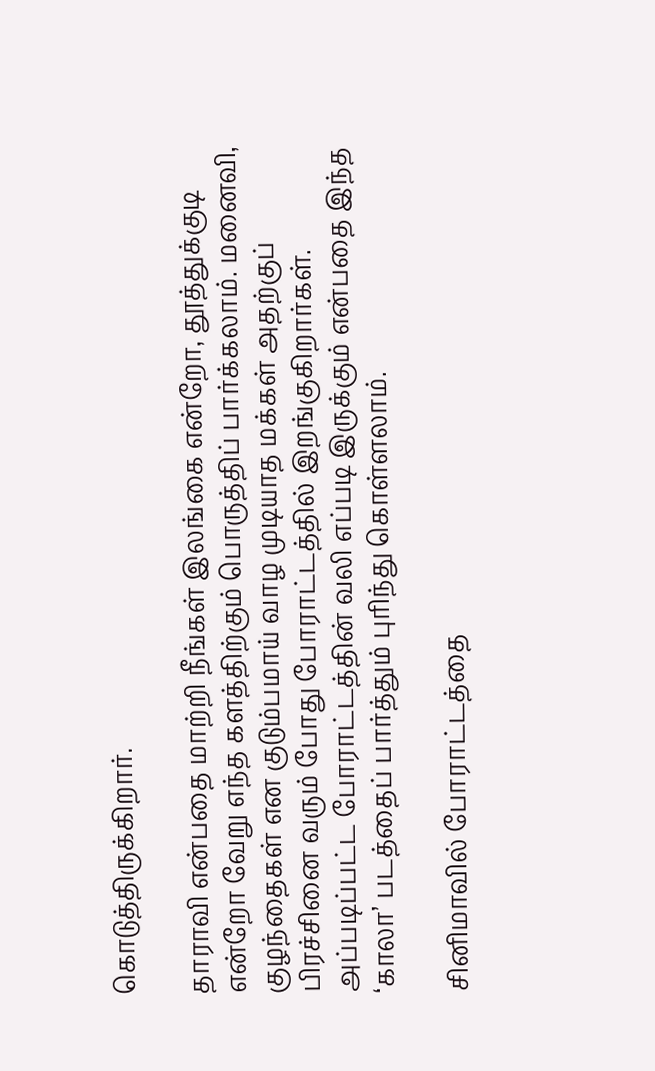கொடுத்திருக்கிறார்.

தாராவி என்பதை மாற்றி நீங்கள் இலங்கை என்றோ, தூத்துக்குடி என்றோ வேறு எந்த களத்திற்கும் பொருத்திப் பார்க்கலாம். மனைவி, குழந்தைகள் என குடும்பமாய் வாழ முடியாத மக்கள் அதற்குப் பிரச்சினை வரும் போது போராட்டத்தில் இறங்குகிறார்கள். அப்படிப்பட்ட போராட்டத்தின் வலி எப்படி இருக்கும் என்பதை இந்த ‘காலா’ படத்தைப் பார்த்தும் புரிந்து கொள்ளலாம்.

சினிமாவில் போராட்டத்தை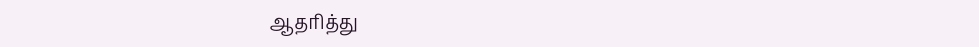ஆதரித்து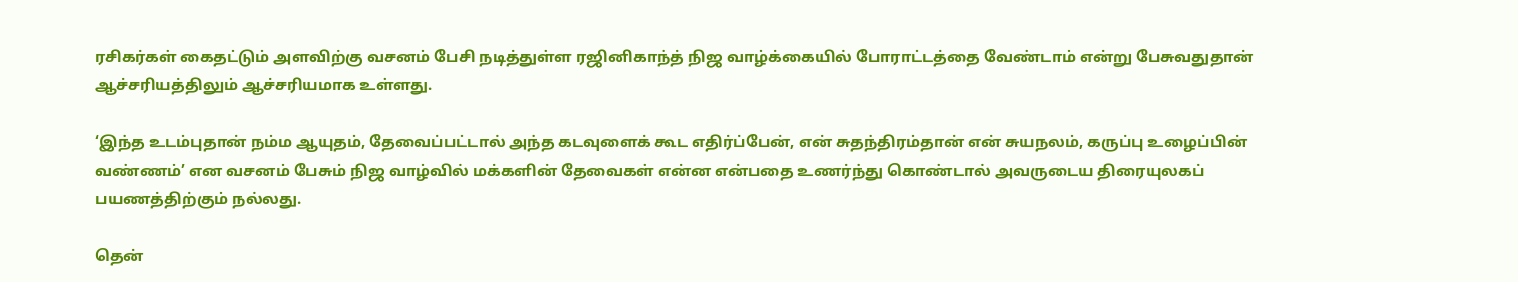ரசிகர்கள் கைதட்டும் அளவிற்கு வசனம் பேசி நடித்துள்ள ரஜினிகாந்த் நிஜ வாழ்க்கையில் போராட்டத்தை வேண்டாம் என்று பேசுவதுதான் ஆச்சரியத்திலும் ஆச்சரியமாக உள்ளது.

‘இந்த உடம்புதான் நம்ம ஆயுதம், தேவைப்பட்டால் அந்த கடவுளைக் கூட எதிர்ப்பேன், என் சுதந்திரம்தான் என் சுயநலம், கருப்பு உழைப்பின் வண்ணம்’ என வசனம் பேசும் நிஜ வாழ்வில் மக்களின் தேவைகள் என்ன என்பதை உணர்ந்து கொண்டால் அவருடைய திரையுலகப் பயணத்திற்கும் நல்லது.

தென்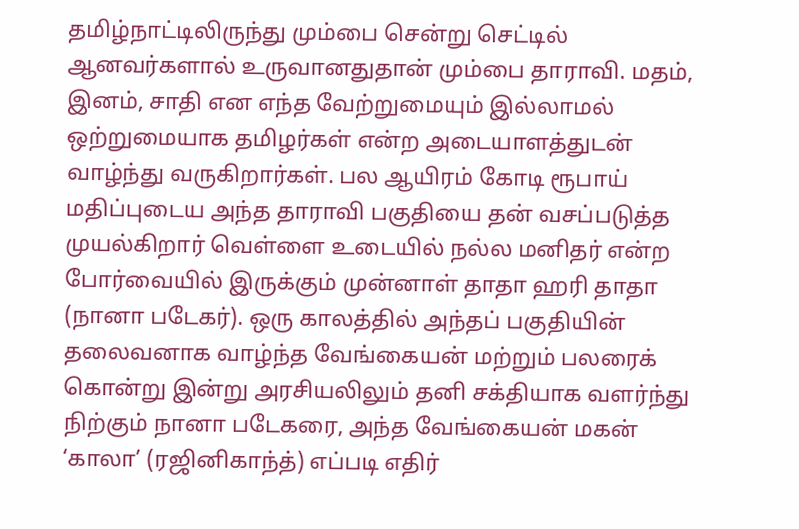தமிழ்நாட்டிலிருந்து மும்பை சென்று செட்டில் ஆனவர்களால் உருவானதுதான் மும்பை தாராவி. மதம், இனம், சாதி என எந்த வேற்றுமையும் இல்லாமல் ஒற்றுமையாக தமிழர்கள் என்ற அடையாளத்துடன் வாழ்ந்து வருகிறார்கள். பல ஆயிரம் கோடி ரூபாய் மதிப்புடைய அந்த தாராவி பகுதியை தன் வசப்படுத்த முயல்கிறார் வெள்ளை உடையில் நல்ல மனிதர் என்ற போர்வையில் இருக்கும் முன்னாள் தாதா ஹரி தாதா (நானா படேகர்). ஒரு காலத்தில் அந்தப் பகுதியின் தலைவனாக வாழ்ந்த வேங்கையன் மற்றும் பலரைக் கொன்று இன்று அரசியலிலும் தனி சக்தியாக வளர்ந்து நிற்கும் நானா படேகரை, அந்த வேங்கையன் மகன் ‘காலா’ (ரஜினிகாந்த்) எப்படி எதிர்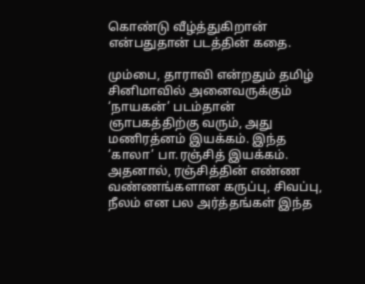கொண்டு வீழ்த்துகிறான் என்பதுதான் படத்தின் கதை.

மும்பை, தாராவி என்றதும் தமிழ் சினிமாவில் அனைவருக்கும் ‘நாயகன்’ படம்தான் ஞாபகத்திற்கு வரும், அது மணிரத்னம் இயக்கம். இந்த ‘காலா’ பா.ரஞ்சித் இயக்கம். அதனால், ரஞ்சித்தின் எண்ண வண்ணங்களான கருப்பு, சிவப்பு, நீலம் என பல அர்த்தங்கள் இந்த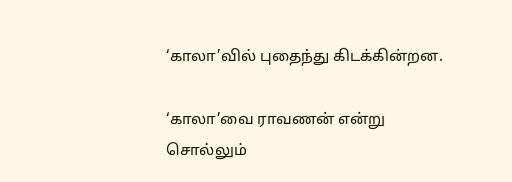‘காலா’வில் புதைந்து கிடக்கின்றன.

‘காலா’வை ராவணன் என்று சொல்லும்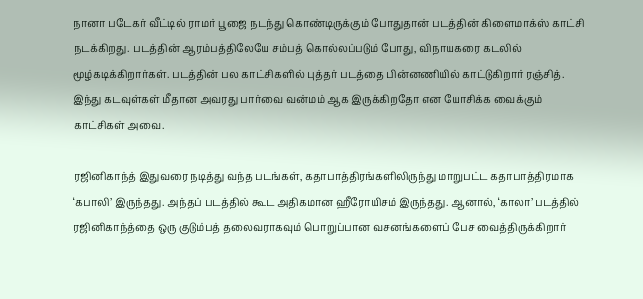நானா படேகர் வீட்டில் ராமர் பூஜை நடந்து கொண்டிருக்கும் போதுதான் படத்தின் கிளைமாக்ஸ் காட்சி நடக்கிறது. படத்தின் ஆரம்பத்திலேயே சம்பத் கொல்லப்படும் போது, விநாயகரை கடலில் மூழ்கடிக்கிறார்கள். படத்தின் பல காட்சிகளில் புத்தர் படத்தை பின்னணியில் காட்டுகிறார் ரஞ்சித். இந்து கடவுள்கள் மீதான அவரது பார்வை வன்மம் ஆக இருக்கிறதோ என யோசிக்க வைக்கும் காட்சிகள் அவை.

ரஜினிகாந்த் இதுவரை நடித்து வந்த படங்கள், கதாபாத்திரங்களிலிருந்து மாறுபட்ட கதாபாத்திரமாக ‘கபாலி’ இருந்தது. அந்தப் படத்தில் கூட அதிகமான ஹீரோயிசம் இருந்தது. ஆனால், ‘காலா’ படத்தில் ரஜினிகாந்த்தை ஒரு குடும்பத் தலைவராகவும் பொறுப்பான வசனங்களைப் பேச வைத்திருக்கிறார்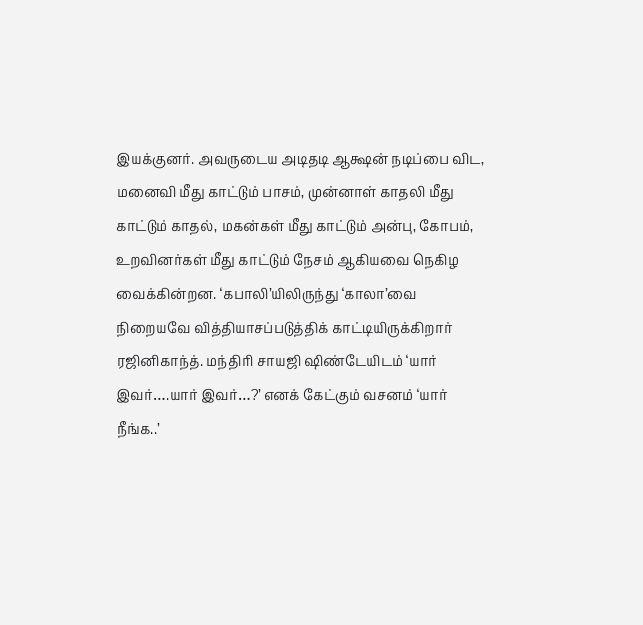இயக்குனர். அவருடைய அடிதடி ஆக்ஷன் நடிப்பை விட, மனைவி மீது காட்டும் பாசம், முன்னாள் காதலி மீது காட்டும் காதல், மகன்கள் மீது காட்டும் அன்பு, கோபம், உறவினர்கள் மீது காட்டும் நேசம் ஆகியவை நெகிழ வைக்கின்றன. ‘கபாலி’யிலிருந்து ‘காலா’வை நிறையவே வித்தியாசப்படுத்திக் காட்டியிருக்கிறார் ரஜினிகாந்த். மந்திரி சாயஜி ஷிண்டேயிடம் ‘யார் இவர்….யார் இவர்…?’ எனக் கேட்கும் வசனம் ‘யார் நீங்க..’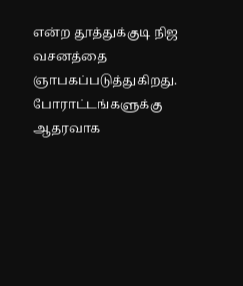என்ற தூத்துக்குடி நிஜ வசனத்தை ஞாபகப்படுத்துகிறது. போராட்டங்களுக்கு ஆதரவாக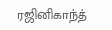ரஜினிகாந்த்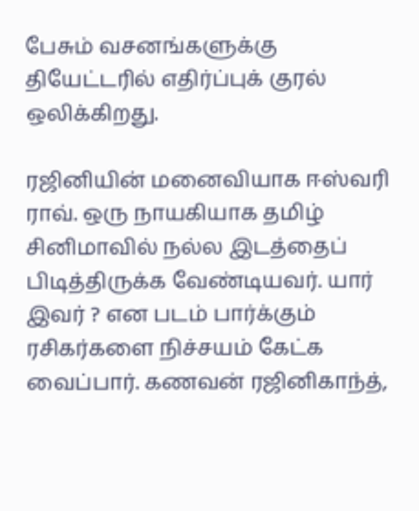பேசும் வசனங்களுக்கு தியேட்டரில் எதிர்ப்புக் குரல் ஒலிக்கிறது.

ரஜினியின் மனைவியாக ஈஸ்வரி ராவ். ஒரு நாயகியாக தமிழ் சினிமாவில் நல்ல இடத்தைப்  பிடித்திருக்க வேண்டியவர். யார் இவர் ? என படம் பார்க்கும் ரசிகர்களை நிச்சயம் கேட்க வைப்பார். கணவன் ரஜினிகாந்த்,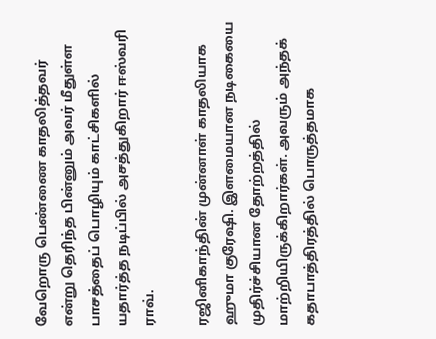வேறொரு பெண்ணை காதலித்தவர் என்று தெரிந்த பின்னும் அவர் மீதுள்ள பாசத்தைப் பொழியும் காட்சிகளில் யதார்த்த நடிப்பில் அசத்துகிறார் ஈஸ்வரி ராவ்.

ரஜினிகாந்தின் முன்னாள் காதலியாக ஹுமா குரேஷி. இளமையான நடிகையை முதிர்ச்சியான தோற்றத்தில் மாற்றியிருக்கிறார்கள். அவரும் அந்தக் கதாபாத்திரத்தில் பொருத்தமாக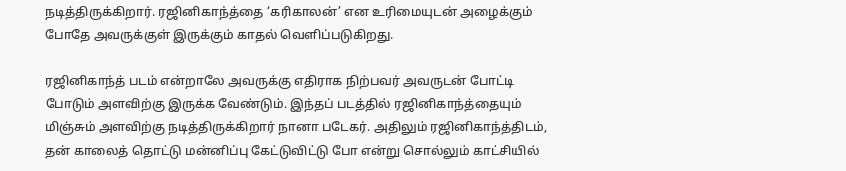நடித்திருக்கிறார். ரஜினிகாந்த்தை ‘கரிகாலன்’ என உரிமையுடன் அழைக்கும் போதே அவருக்குள் இருக்கும் காதல் வெளிப்படுகிறது.

ரஜினிகாந்த் படம் என்றாலே அவருக்கு எதிராக நிற்பவர் அவருடன் போட்டி போடும் அளவிற்கு இருக்க வேண்டும். இந்தப் படத்தில் ரஜினிகாந்த்தையும் மிஞ்சும் அளவிற்கு நடித்திருக்கிறார் நானா படேகர். அதிலும் ரஜினிகாந்த்திடம், தன் காலைத் தொட்டு மன்னிப்பு கேட்டுவிட்டு போ என்று சொல்லும் காட்சியில்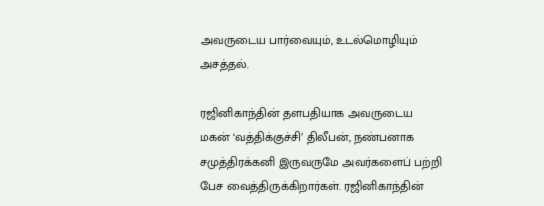அவருடைய பார்வையும், உடல்மொழியும் அசத்தல்.

ரஜினிகாந்தின் தளபதியாக அவருடைய மகன் ‘வத்திக்குச்சி’ திலீபன், நண்பனாக சமுத்திரக்கனி இருவருமே அவர்களைப் பற்றி பேச வைத்திருக்கிறார்கள். ரஜினிகாந்தின்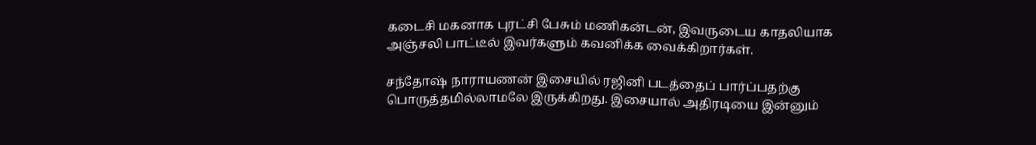கடைசி மகனாக புரட்சி பேசும் மணிகன்டன், இவருடைய காதலியாக அஞ்சலி பாட்டீல் இவர்களும் கவனிக்க வைக்கிறார்கள்.

சந்தோஷ் நாராயணன் இசையில் ரஜினி படத்தைப் பார்ப்பதற்கு பொருத்தமில்லாமலே இருக்கிறது. இசையால் அதிரடியை இன்னும்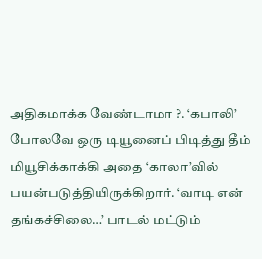அதிகமாக்க வேண்டாமா ?. ‘கபாலி’ போலவே ஒரு டியூனைப் பிடித்து தீம் மியூசிக்காக்கி அதை ‘காலா’வில் பயன்படுத்தியிருக்கிறார். ‘வாடி என் தங்கச்சிலை…’ பாடல் மட்டும்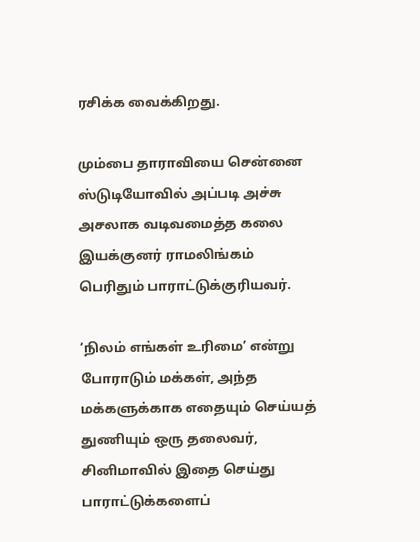ரசிக்க வைக்கிறது.

மும்பை தாராவியை சென்னை ஸ்டுடியோவில் அப்படி அச்சு அசலாக வடிவமைத்த கலை இயக்குனர் ராமலிங்கம் பெரிதும் பாராட்டுக்குரியவர்.

‘நிலம் எங்கள் உரிமை’ என்று போராடும் மக்கள், அந்த மக்களுக்காக எதையும் செய்யத் துணியும் ஒரு தலைவர், சினிமாவில் இதை செய்து பாராட்டுக்களைப்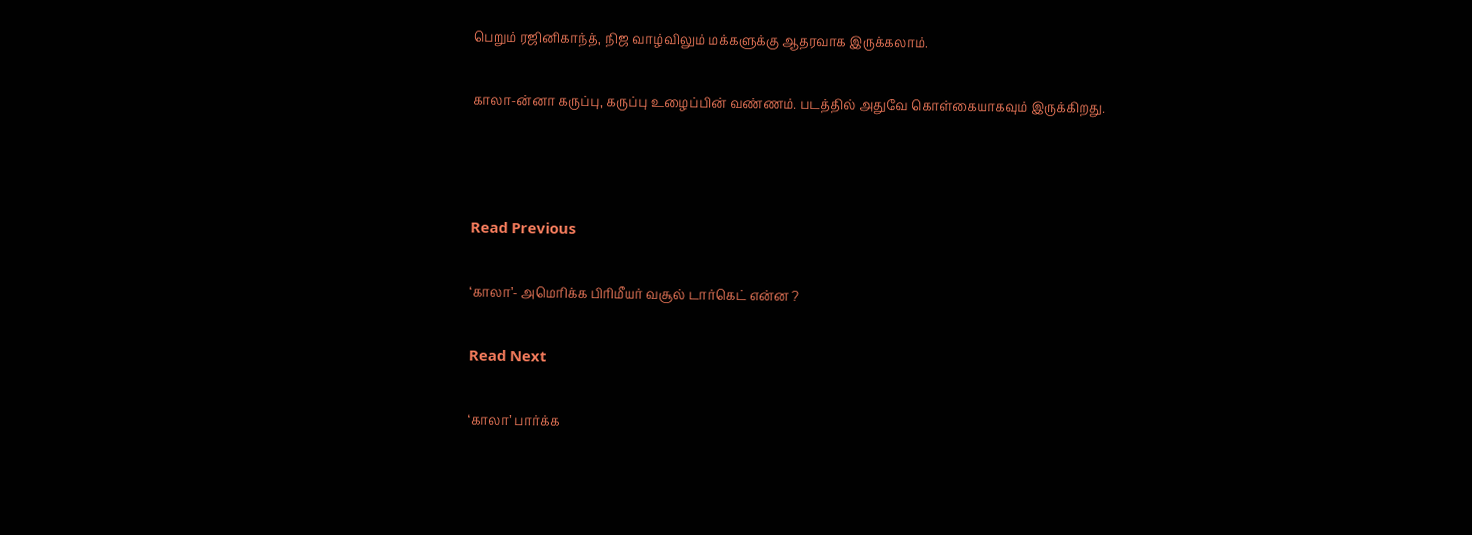பெறும் ரஜினிகாந்த், நிஜ வாழ்விலும் மக்களுக்கு ஆதரவாக இருக்கலாம்.

காலா-ன்னா கருப்பு, கருப்பு உழைப்பின் வண்ணம். படத்தில் அதுவே கொள்கையாகவும் இருக்கிறது.



Read Previous

‘காலா’- அமெரிக்க பிரிமீயர் வசூல் டார்கெட் என்ன ?

Read Next

‘காலா’ பார்க்க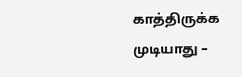காத்திருக்க முடியாது –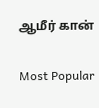ஆமீர் கான்

Most Popular